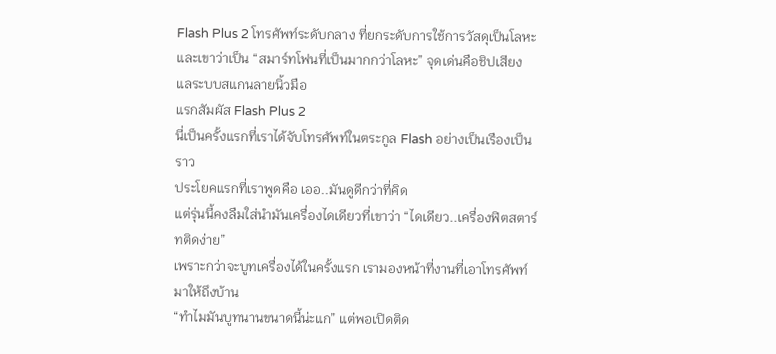Flash Plus 2 โทรศัพท์ระดับกลาง ที่ยกระดับการใช้การวัสดุเป็นโลหะ
และเขาว่าเป็น “สมาร์ทโฟนที่เป็นมากกว่าโลหะ” จุดเด่นคือชิปเสียง แลระบบสแกนลายนิ้วมือ
แรกสัมผัส Flash Plus 2
นี่เป็นครั้งแรกที่เราได้จับโทรศัพท์ในตระกูล Flash อย่างเป็นเรืองเป็นราว
ประโยคแรกที่เราพูดคือ เออ..มันดูดีกว่าที่คิด
แต่รุ่นนี้คงลืมใส่นำมันเครื่องไดเดียวที่เขาว่า “ไดเดียว..เครื่องฟิตสตาร์ทติดง่าย”
เพราะกว่าจะบูทเครื่องได้ในครั้งแรก เรามองหน้าที่งานที่เอาโทรศัพท์มาให้ถึงบ้าน
“ทำไมมันบูทนานขนาดนี้น่ะแก” แต่พอเปิดติด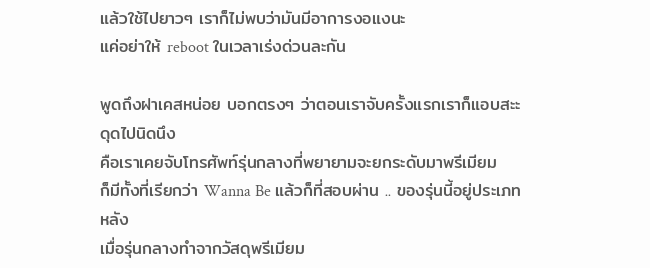แล้วใช้ไปยาวๆ เราก็ไม่พบว่ามันมีอาการงอแงนะ
แค่อย่าให้ reboot ในเวลาเร่งด่วนละกัน

พูดถึงฝาเคสหน่อย บอกตรงๆ ว่าตอนเราจับครั้งแรกเราก็แอบสะะดุดไปนิดนึง
คือเราเคยจับโทรศัพท์รุ่นกลางที่พยายามจะยกระดับมาพรีเมียม
ก็มีทั้งที่เรียกว่า Wanna Be แล้วก็ที่สอบผ่าน .. ของรุ่นนี้อยู่ประเภทหลัง
เมื่อรุ่นกลางทำจากวัสดุพรีเมียม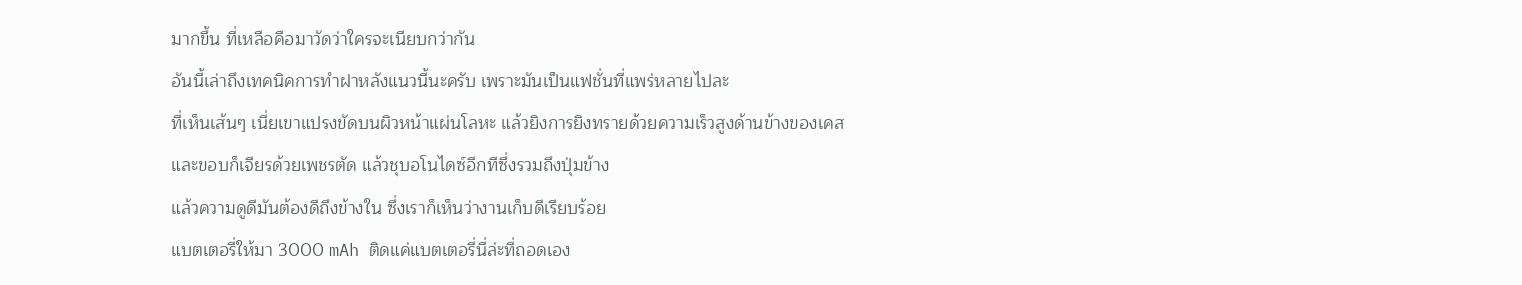มากขึ้น ที่เหลือคือมาวัดว่าใครจะเนียบกว่ากัน
อันนี้เล่าถึงเทคนิคการทำฝาหลังแนวนี้นะครับ เพราะมันเป็นแฟชั่นที่แพร่หลายไปละ
ที่เห็นเส้นๆ เนี่ยเขาแปรงขัดบนผิวหน้าแผ่นโลหะ แล้วยิงการยิงทรายด้วยความเร็วสูงด้านข้างของเคส
และขอบก็เจียรด้วยเพชรตัด แล้วชุบอโนไดซ์อีกทีซึ่งรวมถึงปุ่มข้าง
แล้วความดูดีมันต้องดีถึงข้างใน ซึ่งเราก็เห็นว่างานเก็บดีเรียบร้อย
แบตเตอรี่ให้มา 3000 mAh ติดแค่แบตเตอรี่นี่ล่ะที่ถอดเอง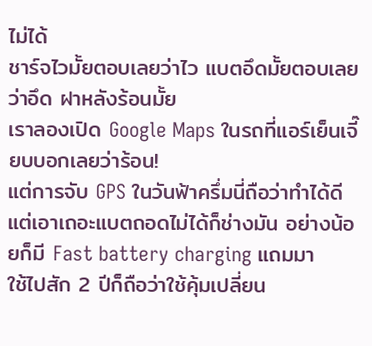ไม่ได้
ชาร์จไวมั้ยตอบเลยว่าไว แบตอึดมั้ยตอบเลยว่าอึด ฝาหลังร้อนมั้ย
เราลองเปิด Google Maps ในรถที่แอร์เย็นเจี๊ยบบอกเลยว่าร้อน!
แต่การจับ GPS ในวันฟ้าครึ่มนี่ถือว่าทำได้ดี
แต่เอาเถอะแบตถอดไม่ได้ก็ช่างมัน อย่างน้อยก็มี Fast battery charging แถมมา
ใช้ไปสัก 2 ปีก็ถือว่าใช้คุ้มเปลี่ยน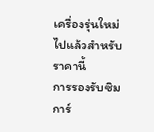เครื่องรุ่นใหม่ไปแล้วสำหรับราคานี้
การรองรับซิมการ์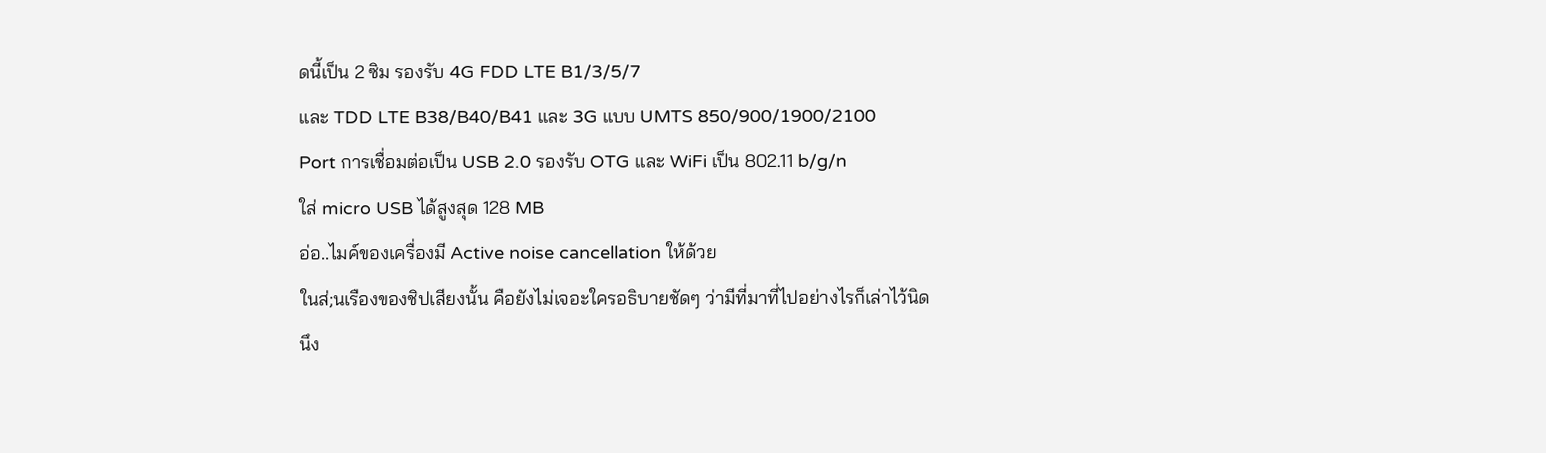ดนี้เป็น 2 ซิม รองรับ 4G FDD LTE B1/3/5/7
และ TDD LTE B38/B40/B41 และ 3G แบบ UMTS 850/900/1900/2100
Port การเชื่อมต่อเป็น USB 2.0 รองรับ OTG และ WiFi เป็น 802.11 b/g/n
ใส่ micro USB ได้สูงสุด 128 MB
อ่อ..ไมค์ของเครื่องมี Active noise cancellation ให้ด้วย
ในส่;นเรืองของชิปเสียงนั้น คือยังไม่เจอะใครอธิบายชัดๆ ว่ามีที่มาที่ไปอย่างไรก็เล่าไว้นิดนึง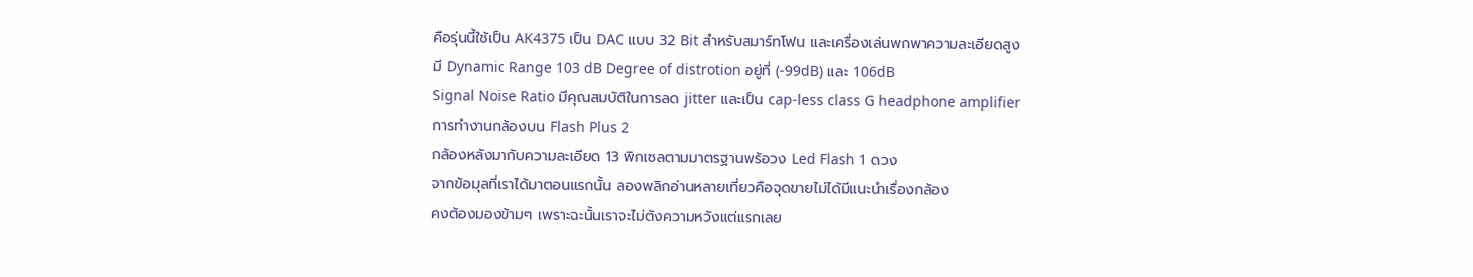คือรุ่นนี้ใช้เป็น AK4375 เป็น DAC แบบ 32 Bit สำหรับสมาร์ทโฟน และเครื่องเล่นพกพาความละเอียดสูง
มี Dynamic Range 103 dB Degree of distrotion อยู่ที่ (-99dB) และ 106dB
Signal Noise Ratio มีคุณสมบัติในการลด jitter และเป็น cap-less class G headphone amplifier
การทำงานกล้องบน Flash Plus 2
กล้องหลังมากับความละเอียด 13 พิกเซลตามมาตรฐานพร้อวง Led Flash 1 ดวง
จากข้อมุลที่เราได้มาตอนแรกนั้น ลองพลิกอ่านหลายเที่ยวคือจุดขายไม่ได้มีแนะนำเรื่องกล้อง
คงต้องมองข้ามๆ เพราะฉะนั้นเราจะไม่ตังความหวังแต่แรกเลย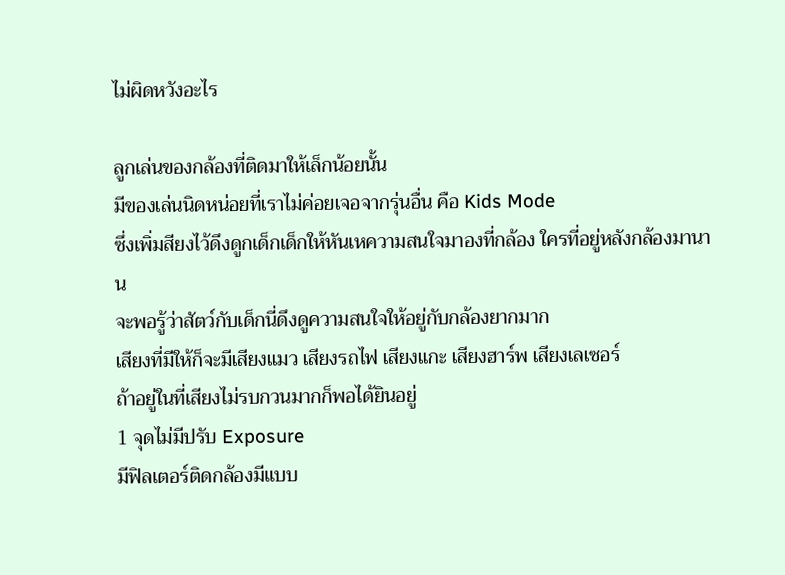ไม่ผิดหวังอะไร

ลูกเล่นของกล้องที่ติดมาให้เล็กน้อยนั้น
มีของเล่นนิดหน่อยที่เราไม่ค่อยเจอจากรุ่นอื่น คือ Kids Mode
ซึ่งเพิ่มสียงไว้ดึงดูกเด็กเด็กให้หันเหความสนใจมาองที่กล้อง ใครที่อยู่หลังกล้องมานาน
จะพอรู้ว่าสัตว์กับเด็กนี่ดึงดูความสนใจให้อยู่กับกล้องยากมาก
เสียงที่มีให้ก็จะมีเสียงแมว เสียงรถไฟ เสียงแกะ เสียงฮาร์พ เสียงเลเซอร์
ถ้าอยู่ในที่เสียงไม่รบกวนมากก็พอได้ยินอยู่
1 จุดไม่มีปรับ Exposure
มีฟิลเตอร์ติดกล้องมีแบบ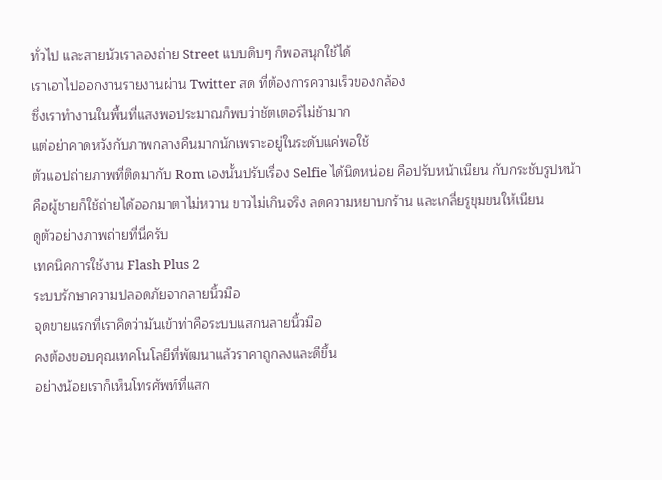ทั่วไป และสายนัวเราลองถ่าย Street แบบดิบๆ ก็พอสนุกใช้ได้
เราเอาไปออกงานรายงานผ่าน Twitter สด ที่ต้องการความเร็วของกล้อง
ซึ่งเราทำงานในพื้นที่แสงพอประมาณก็พบว่าชัตเตอร์ไม่ช้ามาก
แต่อย่าคาดหวังกับภาพกลางคืนมากนักเพราะอยู่ในระดับแค่พอใช้
ตัวแอปถ่ายภาพที่ติดมากับ Rom เองนั้นปรับเรื่อง Selfie ได้นิดหน่อย คือปรับหน้าเนียน กับกระชับรูปหน้า
คือผู้ชายก็ใช้ถ่ายได้ออกมาตาไม่หวาน ขาวไม่เกินจริง ลดความหยาบกร้าน และเกลี่ยรูขุมขนให้เนียน
ดูตัวอย่างภาพถ่ายที่นี่ครับ
เทคนิคการใช้งาน Flash Plus 2
ระบบรักษาความปลอดภัยจากลายนิ้วมือ
จุดขายแรกที่เราคิดว่ามันเข้าท่าคือระบบแสกนลายนิ้วมือ
คงต้องขอบคุณเทคโนโลยีที่พัฒนาแล้วราคาถูกลงและดีขึ้น
อย่างน้อยเราก็เห็นโทรศัพท์ที่แสก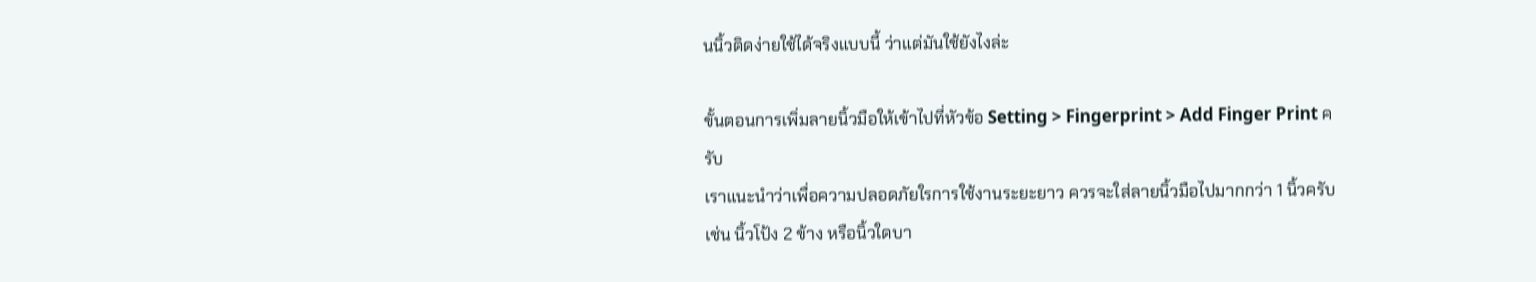นนิ้วติดง่ายใช้ได้จริงแบบนี้ ว่าแต่มันใช้ยังไงล่ะ

ขั้นตอนการเพิ่มลายนิ้วมือให้เข้าไปที่หัวข้อ Setting > Fingerprint > Add Finger Print ครับ
เราแนะนำว่าเพื่อความปลอดภัยใรการใช้งานระยะยาว ควรจะใส่ลายนิ้วมือไปมากกว่า 1 นิ้วครับ
เช่น นิ้วโป้ง 2 ข้าง หรือนิ้วใดบา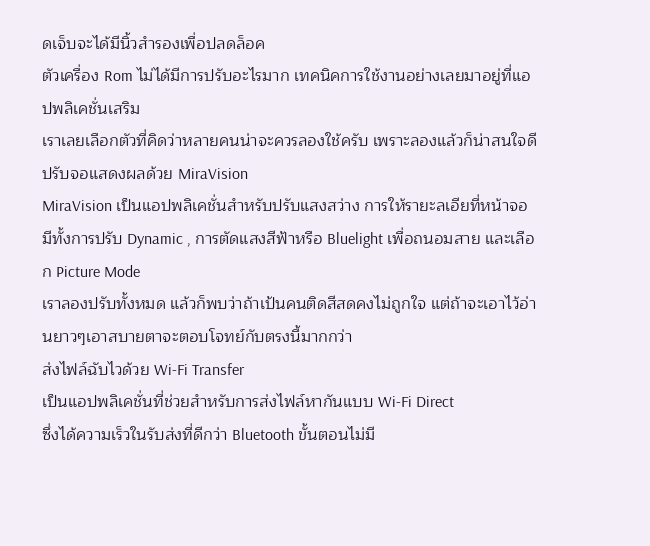ดเจ็บจะได้มีนิ้วสำรองเพื่อปลดล็อค
ตัวเครื่อง Rom ไม่ได้มีการปรับอะไรมาก เทคนิคการใช้งานอย่างเลยมาอยู่ที่แอปพลิเคชั่นเสริม
เราเลยเลือกตัวที่คิดว่าหลายคนน่าจะควรลองใช้ครับ เพราะลองแล้วก็น่าสนใจดี
ปรับจอแสดงผลด้วย MiraVision
MiraVision เป็นแอปพลิเคชั่นสำหรับปรับแสงสว่าง การให้รายะลเอียที่หน้าจอ
มีทั้งการปรับ Dynamic , การตัดแสงสีฟ้าหรือ Bluelight เพื่อถนอมสาย และเลือก Picture Mode
เราลองปรับทั้งหมด แล้วก็พบว่าถ้าเป้นคนติดสีสดคงไม่ถูกใจ แต่ถ้าจะเอาไว้อ่านยาวๆเอาสบายตาจะตอบโจทย์กับตรงนี้มากกว่า
ส่งไฟล์ฉับไวด้วย Wi-Fi Transfer
เป็นแอปพลิเคชั่นที่ช่วยสำหรับการส่งไฟล์หากันแบบ Wi-Fi Direct
ซึ่งได้ความเร็วในรับส่งที่ดีกว่า Bluetooth ขั้นตอนไม่มี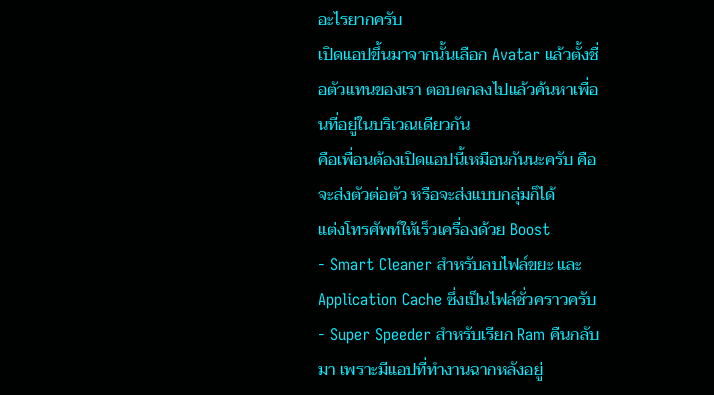อะไรยากครับ
เปิดแอปขึ้นมาจากนั้นเลือก Avatar แล้วตั้งชื่อตัวแทนของเรา ตอบตกลงไปแล้วค้นหาเพื่อนที่อยู่ในบริเวณเดียวกัน
คือเพื่อนต้องเปิดแอปนี้เหมือนกันนะครับ คือจะส่งตัวต่อตัว หรือจะส่งแบบกลุ่มก็ได้
แต่งโทรศัพท์ให้เร็วเครื่องด้วย Boost
- Smart Cleaner สำหรับลบไฟล์ขยะ และ Application Cache ซึ่งเป็นไฟล์ชั่วคราวครับ
- Super Speeder สำหรับเรียก Ram คืนกลับมา เพราะมีแอปที่ทำงานฉากหลังอยู่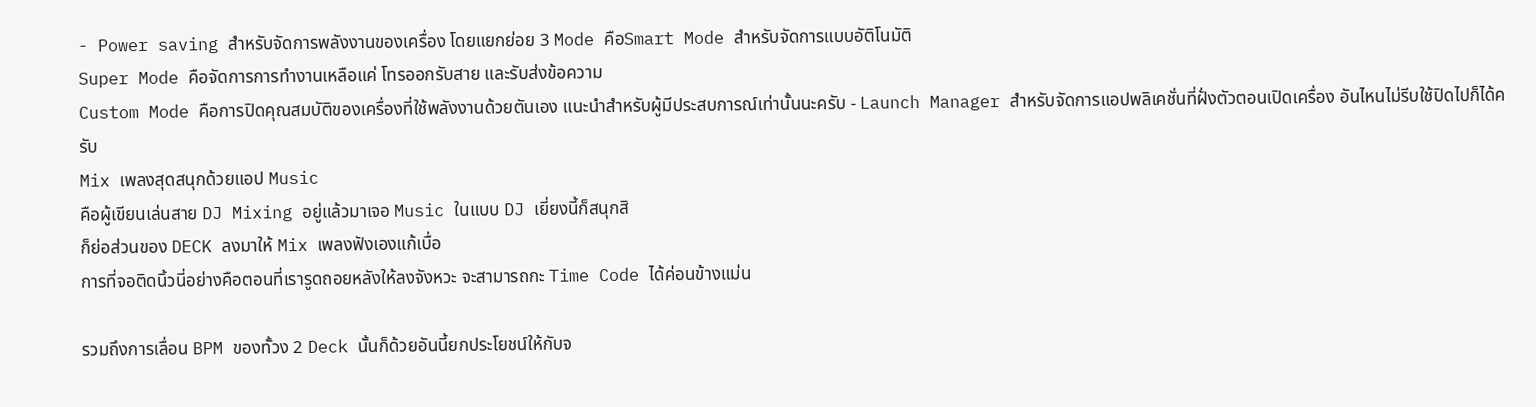- Power saving สำหรับจัดการพลังงานของเครื่อง โดยแยกย่อย 3 Mode คือSmart Mode สำหรับจัดการแบบอัติโนมัติ
Super Mode คือจัดการการทำงานเหลือแค่ โทรออกรับสาย และรับส่งข้อความ
Custom Mode คือการปิดคุณสมบัติของเครื่องที่ใช้พลังงานด้วยตันเอง แนะนำสำหรับผู้มีประสบการณ์เท่านั้นนะครับ - Launch Manager สำหรับจัดการแอปพลิเคชั่นที่ฝั่งตัวตอนเปิดเครื่อง อันไหนไม่รีบใช้ปิดไปก็ได้ครับ
Mix เพลงสุดสนุกด้วยแอป Music
คือผู้เขียนเล่นสาย DJ Mixing อยู่แล้วมาเจอ Music ในแบบ DJ เยี่ยงนี้ก็สนุกสิ
ก็ย่อส่วนของ DECK ลงมาให้ Mix เพลงฟังเองแก้เบื่อ
การที่จอติดนิ้วนี่อย่างคือตอนที่เรารูดถอยหลังให้ลงจังหวะ จะสามารถกะ Time Code ได้ค่อนข้างแม่น

รวมถึงการเลื่อน BPM ของทั้วง 2 Deck นั้นก็ด้วยอันนี้ยกประโยชน์ให้กับจ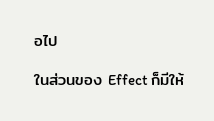อไป

ในส่วนของ Effect ก็มีให้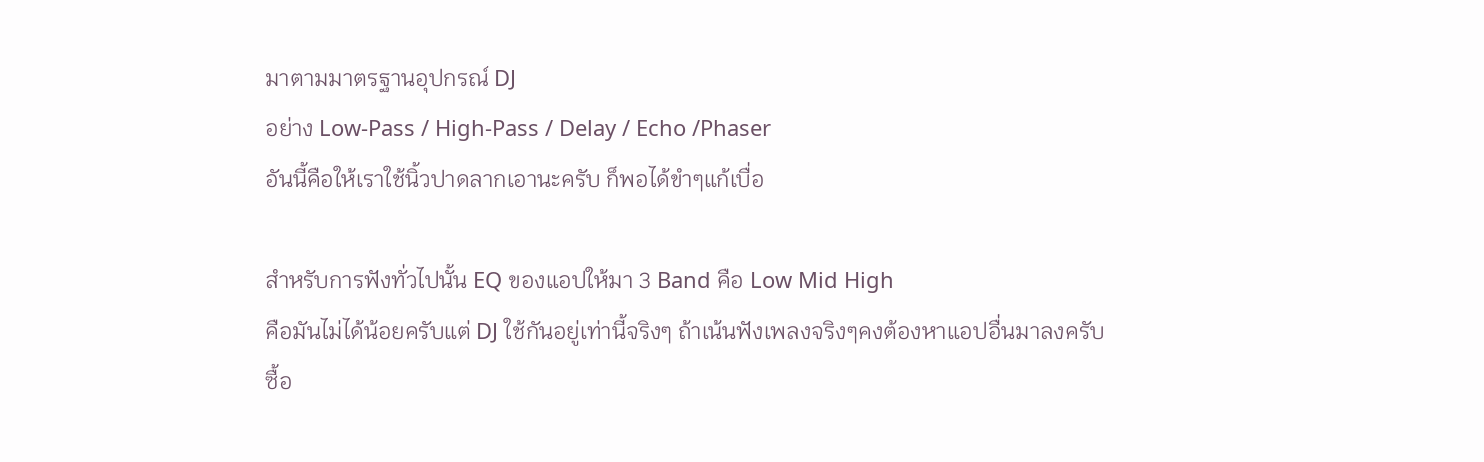มาตามมาตรฐานอุปกรณ์ DJ
อย่าง Low-Pass / High-Pass / Delay / Echo /Phaser
อันนี้คือให้เราใช้นิ้วปาดลากเอานะครับ ก็พอได้ขำๆแก้เบื่อ

สำหรับการฟังทั่วไปนั้น EQ ของแอปให้มา 3 Band คือ Low Mid High
คือมันไม่ได้น้อยครับแต่ DJ ใช้กันอยู่เท่านี้จริงๆ ถ้าเน้นฟังเพลงจริงๆคงต้องหาแอปอื่นมาลงครับ
ซื้อ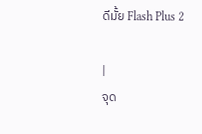ดีมั้ย Flash Plus 2

|
จุด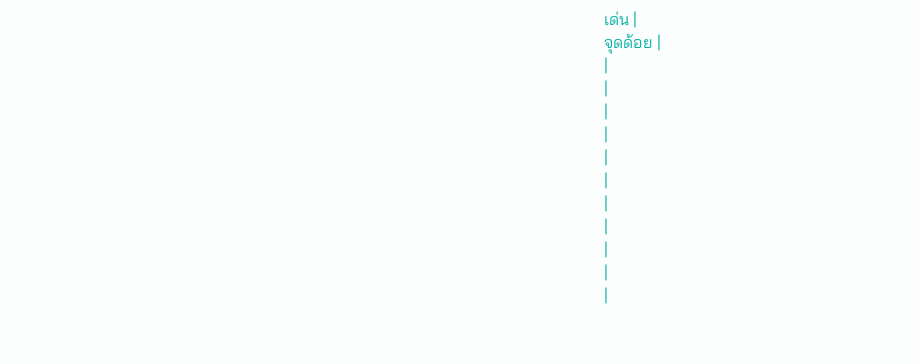เด่น |
จุดด้อย |
|
|
|
|
|
|
|
|
|
|
|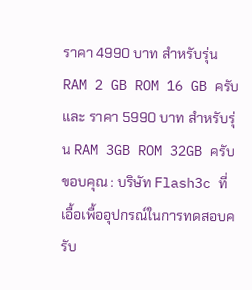ราคา 4990 บาท สำหรับรุ่น RAM 2 GB ROM 16 GB ครับ และ ราคา 5990 บาท สำหรับรุ่น RAM 3GB ROM 32GB ครับ
ขอบคุณ : บริษัท Flash3c ที่เอื้อเพื้ออุปกรณ์ในการทดสอบครับ